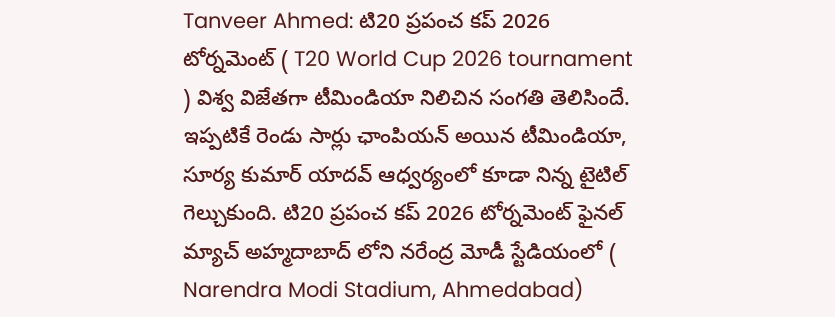Tanveer Ahmed: టి20 ప్రపంచ కప్ 2026 టోర్నమెంట్ ( T20 World Cup 2026 tournament ) విశ్వ విజేతగా టీమిండియా నిలిచిన సంగతి తెలిసిందే. ఇప్పటికే రెండు సార్లు ఛాంపియన్ అయిన టీమిండియా, సూర్య కుమార్ యాదవ్ ఆధ్వర్యంలో కూడా నిన్న టైటిల్ గెల్చుకుంది. టి20 ప్రపంచ కప్ 2026 టోర్నమెంట్ ఫైనల్ మ్యాచ్ అహ్మదాబాద్ లోని నరేంద్ర మోడీ స్టేడియంలో ( Narendra Modi Stadium, Ahmedabad)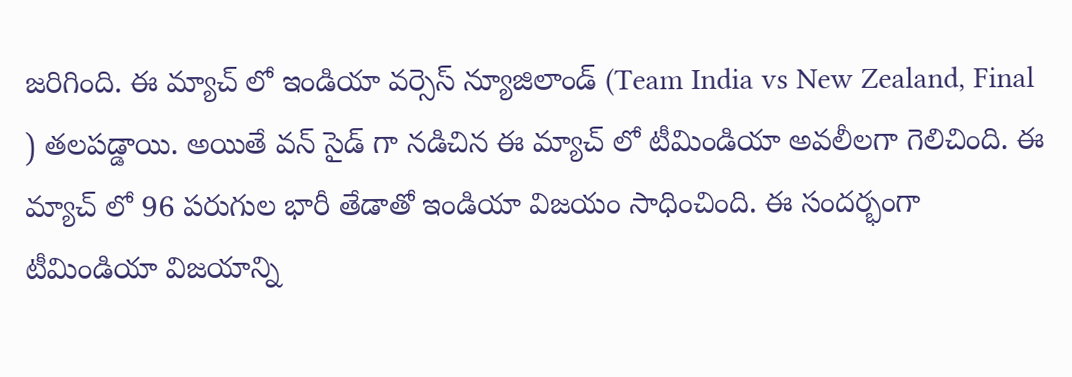జరిగింది. ఈ మ్యాచ్ లో ఇండియా వర్సెస్ న్యూజిలాండ్ (Team India vs New Zealand, Final ) తలపడ్డాయి. అయితే వన్ సైడ్ గా నడిచిన ఈ మ్యాచ్ లో టీమిండియా అవలీలగా గెలిచింది. ఈ మ్యాచ్ లో 96 పరుగుల భారీ తేడాతో ఇండియా విజయం సాధించింది. ఈ సందర్భంగా టీమిండియా విజయాన్ని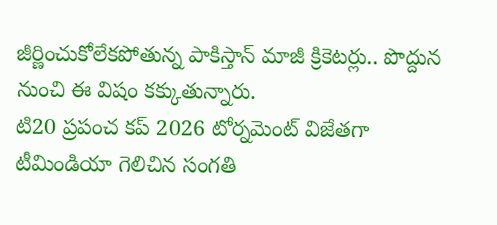జీర్ణించుకోలేకపోతున్న పాకిస్తాన్ మాజీ క్రికెటర్లు.. పొద్దున నుంచి ఈ విషం కక్కుతున్నారు.
టి20 ప్రపంచ కప్ 2026 టోర్నమెంట్ విజేతగా టీమిండియా గెలిచిన సంగతి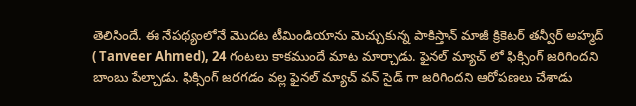తెలిసిందే. ఈ నేపథ్యంలోనే మొదట టీమిండియాను మెచ్చుకున్న పాకిస్తాన్ మాజీ క్రికెటర్ తన్వీర్ అహ్మద్ ( Tanveer Ahmed), 24 గంటలు కాకముందే మాట మార్చాడు. ఫైనల్ మ్యాచ్ లో ఫిక్సింగ్ జరిగిందని బాంబు పేల్చాడు. ఫిక్సింగ్ జరగడం వల్ల ఫైనల్ మ్యాచ్ వన్ సైడ్ గా జరిగిందని ఆరోపణలు చేశాడు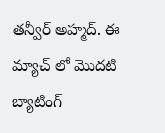తన్వీర్ అహ్మద్. ఈ మ్యాచ్ లో మొదటి బ్యాటింగ్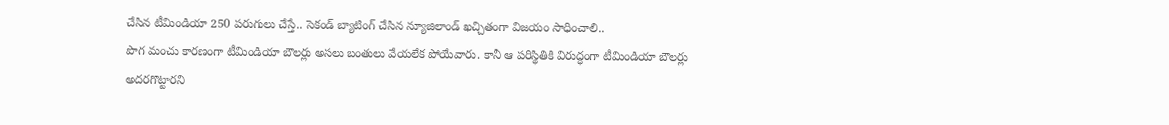చేసిన టీమిండియా 250 పరుగులు చేస్తే.. సెకండ్ బ్యాటింగ్ చేసిన న్యూజిలాండ్ ఖచ్చితంగా విజయం సాధించాలి..
పొగ మంచు కారణంగా టీమిండియా బౌలర్లు అసలు బంతులు వేయలేక పోయేవారు. కానీ ఆ పరిస్థితికి విరుద్ధంగా టీమిండియా బౌలర్లు అదరగొట్టారని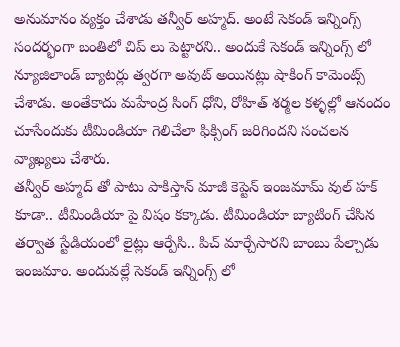అనుమానం వ్యక్తం చేశాడు తన్వీర్ అహ్మద్. అంటే సెకండ్ ఇన్నింగ్స్ సందర్భంగా బంతిలో చిప్ లు పెట్టారని.. అందుకే సెకండ్ ఇన్నింగ్స్ లో న్యూజిలాండ్ బ్యాటర్లు త్వరగా అవుట్ అయినట్లు షాకింగ్ కామెంట్స్ చేశాడు. అంతేకాదు మహేంద్ర సింగ్ ధోని, రోహిత్ శర్మల కళ్ళల్లో ఆనందం చూసేందుకు టీమిండియా గెలిచేలా ఫిక్సింగ్ జరిగిందని సంచలన వ్యాఖ్యలు చేశారు.
తన్వీర్ అహ్మద్ తో పాటు పాకిస్తాన్ మాజీ కెప్టెన్ ఇంజమామ్ వుల్ హక్ కూడా.. టీమిండియా పై విషం కక్కాడు. టీమిండియా బ్యాటింగ్ చేసిన తర్వాత స్టేడియంలో లైట్లు ఆర్పేసి.. పిచ్ మార్చేసారని బాంబు పేల్చాడు ఇంజమాం. అందువల్లే సెకండ్ ఇన్నింగ్స్ లో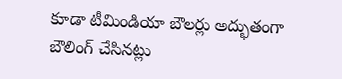కూడా టీమిండియా బౌలర్లు అద్భుతంగా బౌలింగ్ చేసినట్లు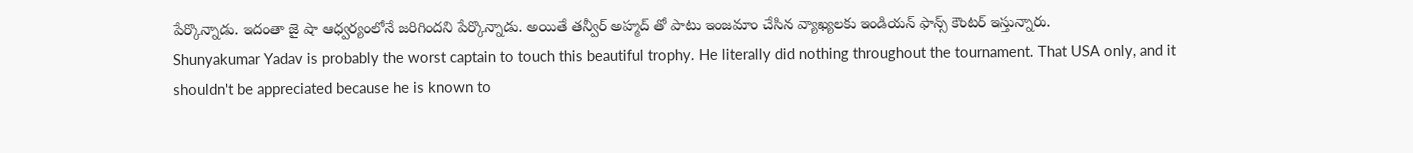పేర్కొన్నాడు. ఇదంతా జై షా ఆధ్వర్యంలోనే జరిగిందని పేర్కొన్నాడు. అయితే తన్వీర్ అహ్మద్ తో పాటు ఇంజమాం చేసిన వ్యాఖ్యలకు ఇండియన్ ఫాన్స్ కౌంటర్ ఇస్తున్నారు.
Shunyakumar Yadav is probably the worst captain to touch this beautiful trophy. He literally did nothing throughout the tournament. That USA only, and it shouldn't be appreciated because he is known to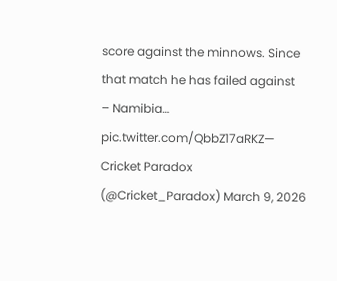score against the minnows. Since that match he has failed against
– Namibia… pic.twitter.com/QbbZ17aRKZ— Cricket Paradox (@Cricket_Paradox) March 9, 2026